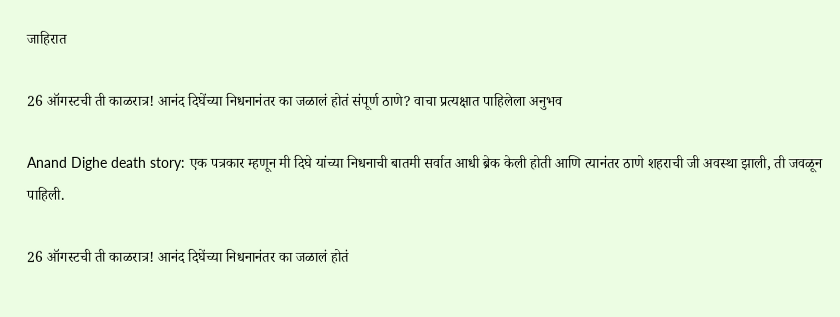जाहिरात

26 ऑगस्टची ती काळरात्र! आनंद दिघेंच्या निधनानंतर का जळालं होतं संपूर्ण ठाणे? वाचा प्रत्यक्षात पाहिलेला अनुभव

Anand Dighe death story: एक पत्रकार म्हणून मी दिघे यांच्या निधनाची बातमी सर्वात आधी ब्रेक केली होती आणि त्यानंतर ठाणे शहराची जी अवस्था झाली, ती जवळून पाहिली.

26 ऑगस्टची ती काळरात्र! आनंद दिघेंच्या निधनानंतर का जळालं होतं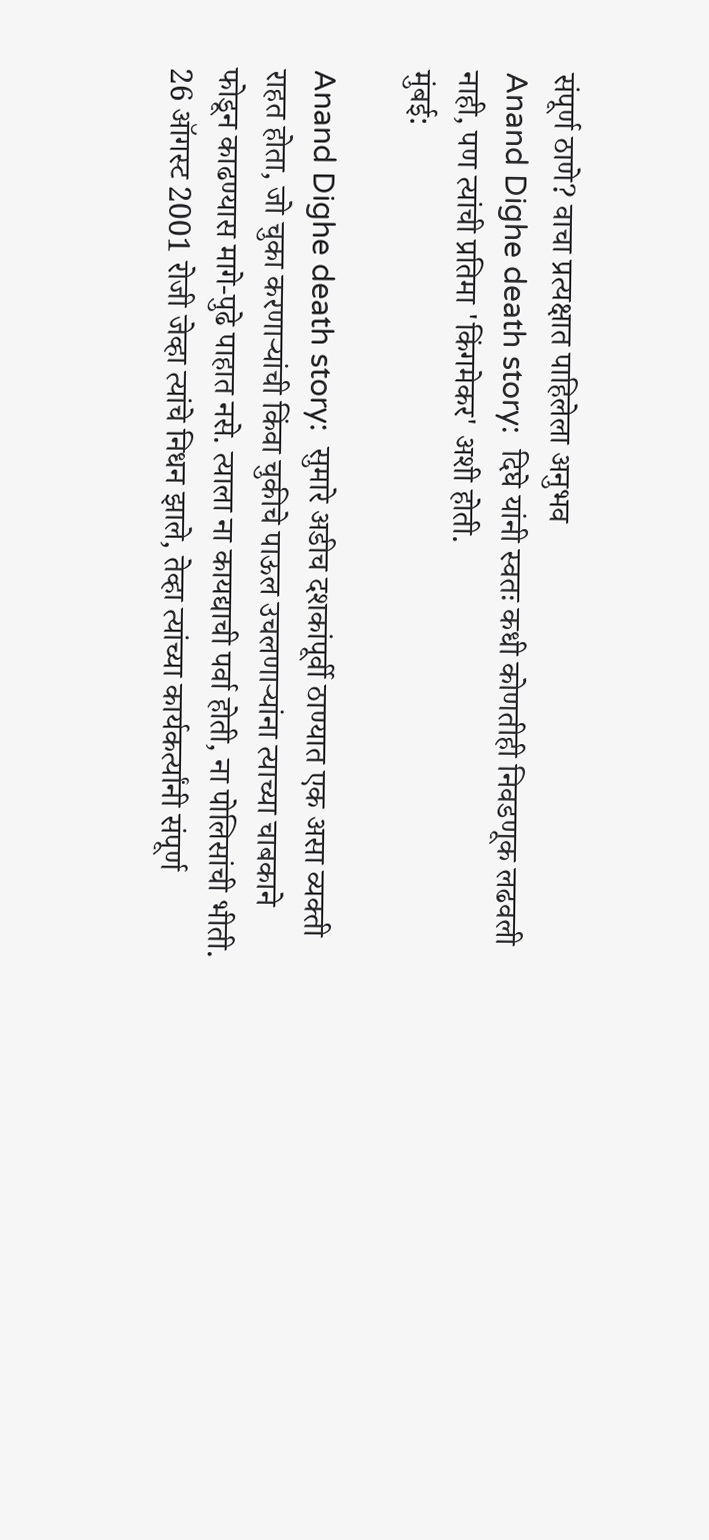संपूर्ण ठाणे? वाचा प्रत्यक्षात पाहिलेला अनुभव
Anand Dighe death story:  दिघे यांनी स्वतः कधी कोणतीही निवडणूक लढवली नाही, पण त्यांची प्रतिमा 'किंगमेकर' अशी होती.
मुंबई:

Anand Dighe death story:  सुमारे अडीच दशकांपूर्वी ठाण्यात एक असा व्यक्ती राहत होता, जो चुका करणाऱ्यांची किंवा चुकीचे पाऊल उचलणाऱ्यांना त्याच्या चाबकाने फोडून काढण्यास मागे-पुढे पाहात नसे. त्याला ना कायद्याची पर्वा होती, ना पोलिसांची भीती. 26 ऑगस्ट 2001 रोजी जेव्हा त्यांचे निधन झाले, तेव्हा त्यांच्या कार्यकर्त्यांनी संपूर्ण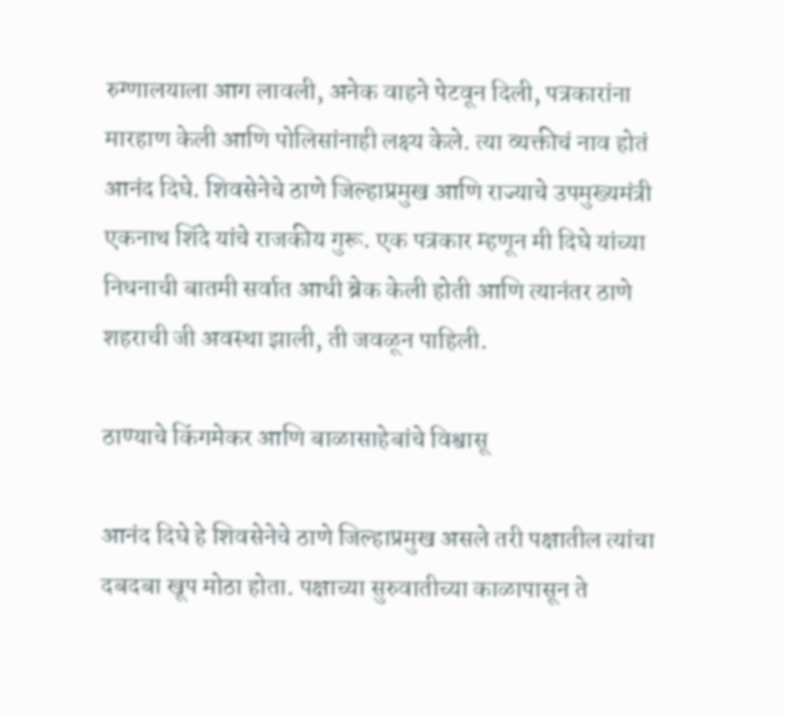रुग्णालयाला आग लावली, अनेक वाहने पेटवून दिली, पत्रकारांना मारहाण केली आणि पोलिसांनाही लक्ष्य केले. त्या व्यक्तीचं नाव होतं आनंद दिघे. शिवसेनेचे ठाणे जिल्हाप्रमुख आणि राज्याचे उपमुख्यमंत्री  एकनाथ शिंदे यांचे राजकीय गुरू. एक पत्रकार म्हणून मी दिघे यांच्या निधनाची बातमी सर्वात आधी ब्रेक केली होती आणि त्यानंतर ठाणे शहराची जी अवस्था झाली, ती जवळून पाहिली.

ठाण्याचे किंगमेकर आणि बाळासाहेबांचे विश्वासू

आनंद दिघे हे शिवसेनेचे ठाणे जिल्हाप्रमुख असले तरी पक्षातील त्यांचा दबदबा खूप मोठा होता. पक्षाच्या सुरुवातीच्या काळापासून ते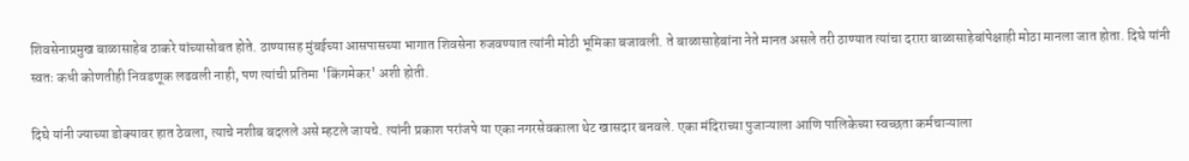शिवसेनाप्रमुख बाळासाहेब ठाकरे यांच्यासोबत होते. ठाण्यासह मुंबईच्या आसपासच्या भागात शिवसेना रुजवण्यात त्यांनी मोठी भूमिका बजावली. ते बाळासाहेबांना नेते मानत असले तरी ठाण्यात त्यांचा दरारा बाळासाहेबांपेक्षाही मोठा मानला जात होता. दिघे यांनी स्वतः कधी कोणतीही निवडणूक लढवली नाही, पण त्यांची प्रतिमा 'किंगमेकर' अशी होती.

दिघे यांनी ज्याच्या डोक्यावर हात ठेवला, त्याचे नशीब बदलले असे म्हटले जायचे. त्यांनी प्रकाश परांजपे या एका नगरसेवकाला थेट खासदार बनवले. एका मंदिराच्या पुजाऱ्याला आणि पालिकेच्या स्वच्छता कर्मचाऱ्याला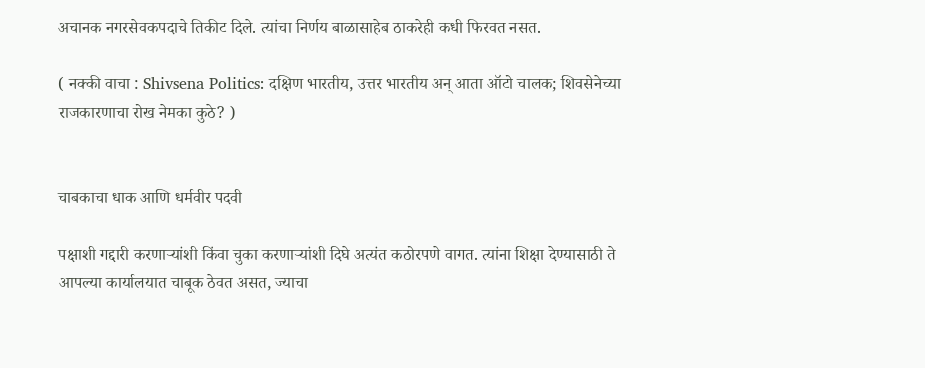अचानक नगरसेवकपदाचे तिकीट दिले. त्यांचा निर्णय बाळासाहेब ठाकरेही कधी फिरवत नसत.

( नक्की वाचा : Shivsena Politics: दक्षिण भारतीय, उत्तर भारतीय अन् आता ऑटो चालक; शिवसेनेच्या राजकारणाचा रोख नेमका कुठे? )


चाबकाचा धाक आणि धर्मवीर पदवी

पक्षाशी गद्दारी करणाऱ्यांशी किंवा चुका करणाऱ्यांशी दिघे अत्यंत कठोरपणे वागत. त्यांना शिक्षा देण्यासाठी ते आपल्या कार्यालयात चाबूक ठेवत असत, ज्याचा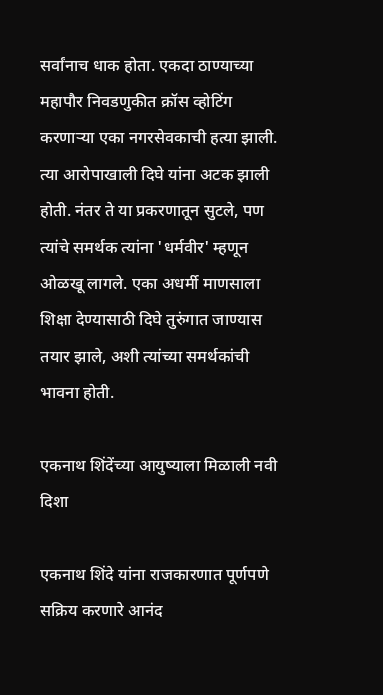सर्वांनाच धाक होता. एकदा ठाण्याच्या महापौर निवडणुकीत क्रॉस व्होटिंग करणाऱ्या एका नगरसेवकाची हत्या झाली. त्या आरोपाखाली दिघे यांना अटक झाली होती. नंतर ते या प्रकरणातून सुटले, पण त्यांचे समर्थक त्यांना 'धर्मवीर' म्हणून ओळखू लागले. एका अधर्मी माणसाला शिक्षा देण्यासाठी दिघे तुरुंगात जाण्यास तयार झाले, अशी त्यांच्या समर्थकांची भावना होती.

एकनाथ शिंदेंच्या आयुष्याला मिळाली नवी दिशा

एकनाथ शिंदे यांना राजकारणात पूर्णपणे सक्रिय करणारे आनंद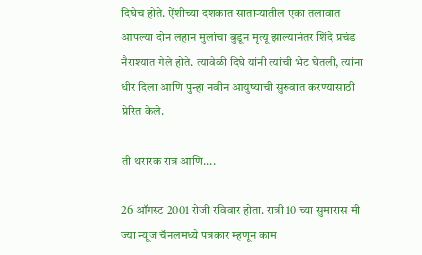दिघेच होते. ऐंशीच्या दशकात साताऱ्यातील एका तलावात आपल्या दोन लहान मुलांचा बुडून मृत्यू झाल्यानंतर शिंदे प्रचंड नैराश्यात गेले होते. त्यावेळी दिघे यांनी त्यांची भेट घेतली, त्यांना धीर दिला आणि पुन्हा नवीन आयुष्याची सुरुवात करण्यासाठी प्रेरित केले.

ती थरारक रात्र आणि....

26 ऑगस्ट 2001 रोजी रविवार होता. रात्री 10 च्या सुमारास मी ज्या न्यूज चॅनलमध्ये पत्रकार म्हणून काम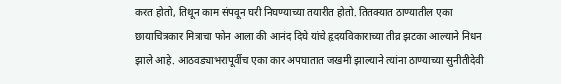करत होतो, तिथून काम संपवून घरी निघण्याच्या तयारीत होतो. तितक्यात ठाण्यातील एका छायाचित्रकार मित्राचा फोन आला की आनंद दिघे यांचे हृदयविकाराच्या तीव्र झटका आल्याने निधन झाले आहे. आठवड्याभरापूर्वीच एका कार अपघातात जखमी झाल्याने त्यांना ठाण्याच्या सुनीतीदेवी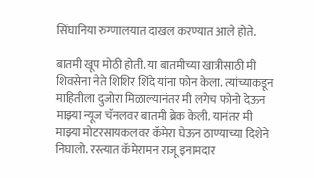सिंघानिया रुग्णालयात दाखल करण्यात आले होते.

बातमी खूप मोठी होती. या बातमीच्या खात्रीसाठी मी शिवसेना नेते शिशिर शिंदे यांना फोन केला. त्यांच्याकडून माहितीला दुजोरा मिळाल्यानंतर मी लगेच फोनो देऊन माझ्या न्यूज चॅनलवर बातमी ब्रेक केली. यानंतर मी माझ्या मोटरसायकलवर कॅमेरा घेऊन ठाण्याच्या दिशेने निघालो. रस्त्यात कॅमेरामन राजू इनामदार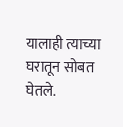यालाही त्याच्या घरातून सोबत घेतले.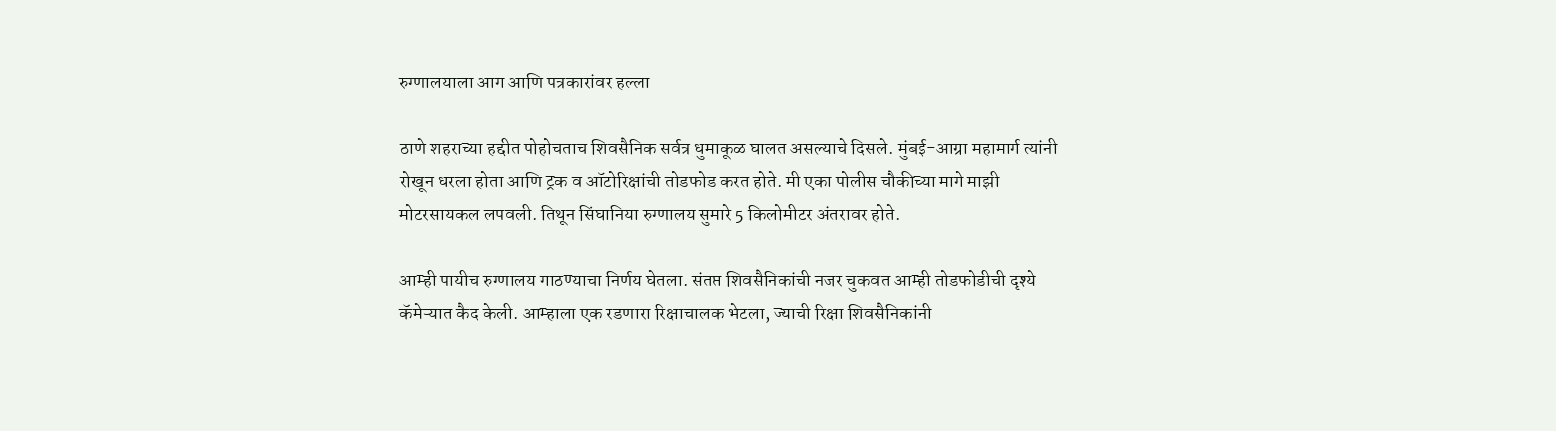रुग्णालयाला आग आणि पत्रकारांवर हल्ला

ठाणे शहराच्या हद्दीत पोहोचताच शिवसैनिक सर्वत्र धुमाकूळ घालत असल्याचे दिसले. मुंबई-आग्रा महामार्ग त्यांनी रोखून धरला होता आणि ट्रक व ऑटोरिक्षांची तोडफोड करत होते. मी एका पोलीस चौकीच्या मागे माझी मोटरसायकल लपवली. तिथून सिंघानिया रुग्णालय सुमारे 5 किलोमीटर अंतरावर होते.

आम्ही पायीच रुग्णालय गाठण्याचा निर्णय घेतला. संतप्त शिवसैनिकांची नजर चुकवत आम्ही तोडफोडीची दृश्ये कॅमेऱ्यात कैद केली. आम्हाला एक रडणारा रिक्षाचालक भेटला, ज्याची रिक्षा शिवसैनिकांनी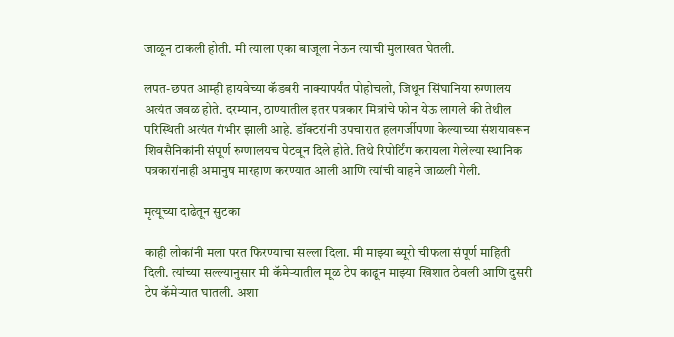जाळून टाकली होती. मी त्याला एका बाजूला नेऊन त्याची मुलाखत घेतली.

लपत-छपत आम्ही हायवेच्या कॅडबरी नाक्यापर्यंत पोहोचलो, जिथून सिंघानिया रुग्णालय अत्यंत जवळ होते. दरम्यान, ठाण्यातील इतर पत्रकार मित्रांचे फोन येऊ लागले की तेथील परिस्थिती अत्यंत गंभीर झाली आहे. डॉक्टरांनी उपचारात हलगर्जीपणा केल्याच्या संशयावरून शिवसैनिकांनी संपूर्ण रुग्णालयच पेटवून दिले होते. तिथे रिपोर्टिंग करायला गेलेल्या स्थानिक पत्रकारांनाही अमानुष मारहाण करण्यात आली आणि त्यांची वाहने जाळली गेली.

मृत्यूच्या दाढेतून सुटका

काही लोकांनी मला परत फिरण्याचा सल्ला दिला. मी माझ्या ब्यूरो चीफला संपूर्ण माहिती दिली. त्यांच्या सल्ल्यानुसार मी कॅमेऱ्यातील मूळ टेप काढून माझ्या खिशात ठेवली आणि दुसरी टेप कॅमेऱ्यात घातली. अशा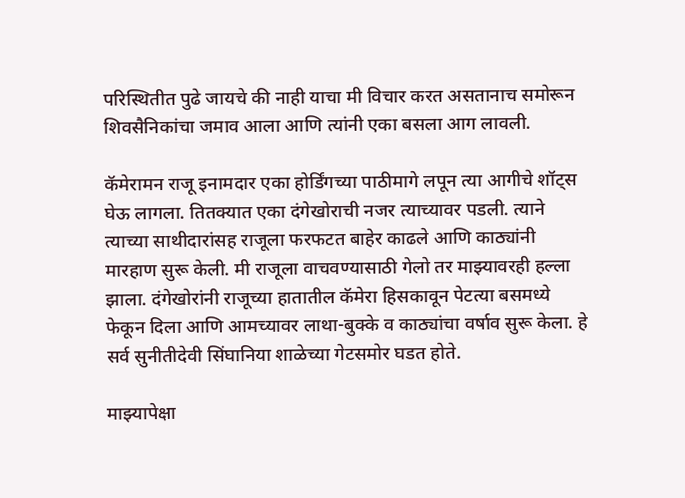परिस्थितीत पुढे जायचे की नाही याचा मी विचार करत असतानाच समोरून शिवसैनिकांचा जमाव आला आणि त्यांनी एका बसला आग लावली.

कॅमेरामन राजू इनामदार एका होर्डिंगच्या पाठीमागे लपून त्या आगीचे शॉट्स घेऊ लागला. तितक्यात एका दंगेखोराची नजर त्याच्यावर पडली. त्याने त्याच्या साथीदारांसह राजूला फरफटत बाहेर काढले आणि काठ्यांनी मारहाण सुरू केली. मी राजूला वाचवण्यासाठी गेलो तर माझ्यावरही हल्ला झाला. दंगेखोरांनी राजूच्या हातातील कॅमेरा हिसकावून पेटत्या बसमध्ये फेकून दिला आणि आमच्यावर लाथा-बुक्के व काठ्यांचा वर्षाव सुरू केला. हे सर्व सुनीतीदेवी सिंघानिया शाळेच्या गेटसमोर घडत होते.

माझ्यापेक्षा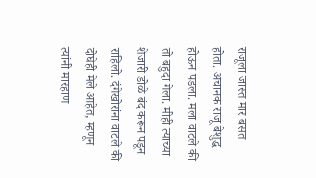राजूला जास्त मार बसत होता. अचानक राजू बेशुद्ध होऊन पडला. मला वाटले की तो बहुदा गेला. मीही त्याच्या शेजारी डोळे बंद करून पडून राहिलो. दंगेखोरांना वाटले की दोघेही मेले आहेत, म्हणून त्यांनी मारहाण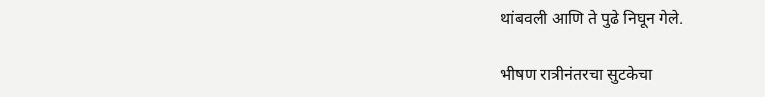थांबवली आणि ते पुढे निघून गेले.

भीषण रात्रीनंतरचा सुटकेचा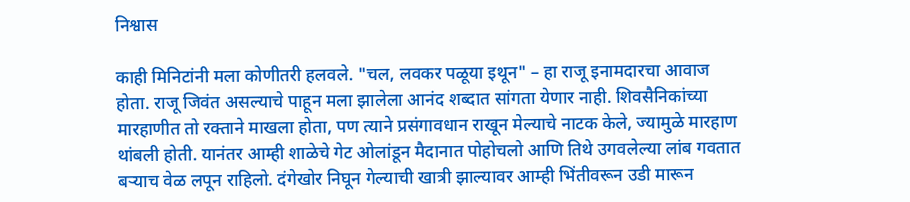निश्वास

काही मिनिटांनी मला कोणीतरी हलवले. "चल, लवकर पळूया इथून" – हा राजू इनामदारचा आवाज होता. राजू जिवंत असल्याचे पाहून मला झालेला आनंद शब्दात सांगता येणार नाही. शिवसैनिकांच्या मारहाणीत तो रक्ताने माखला होता, पण त्याने प्रसंगावधान राखून मेल्याचे नाटक केले, ज्यामुळे मारहाण थांबली होती. यानंतर आम्ही शाळेचे गेट ओलांडून मैदानात पोहोचलो आणि तिथे उगवलेल्या लांब गवतात बऱ्याच वेळ लपून राहिलो. दंगेखोर निघून गेल्याची खात्री झाल्यावर आम्ही भिंतीवरून उडी मारून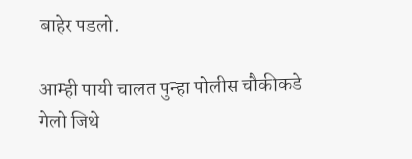बाहेर पडलो.

आम्ही पायी चालत पुन्हा पोलीस चौकीकडे गेलो जिथे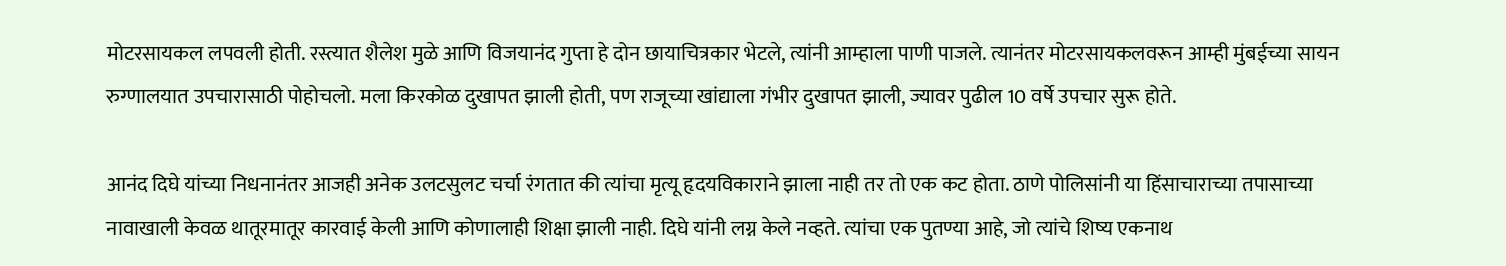मोटरसायकल लपवली होती. रस्त्यात शैलेश मुळे आणि विजयानंद गुप्ता हे दोन छायाचित्रकार भेटले, त्यांनी आम्हाला पाणी पाजले. त्यानंतर मोटरसायकलवरून आम्ही मुंबईच्या सायन रुग्णालयात उपचारासाठी पोहोचलो. मला किरकोळ दुखापत झाली होती, पण राजूच्या खांद्याला गंभीर दुखापत झाली, ज्यावर पुढील 10 वर्षे उपचार सुरू होते.

आनंद दिघे यांच्या निधनानंतर आजही अनेक उलटसुलट चर्चा रंगतात की त्यांचा मृत्यू हृदयविकाराने झाला नाही तर तो एक कट होता. ठाणे पोलिसांनी या हिंसाचाराच्या तपासाच्या नावाखाली केवळ थातूरमातूर कारवाई केली आणि कोणालाही शिक्षा झाली नाही. दिघे यांनी लग्न केले नव्हते. त्यांचा एक पुतण्या आहे, जो त्यांचे शिष्य एकनाथ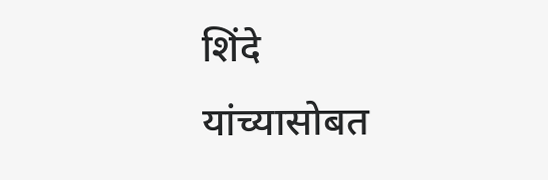शिंदे यांच्यासोबत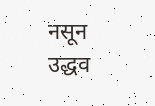नसून उद्धव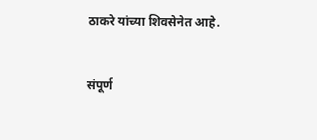ठाकरे यांच्या शिवसेनेत आहे.


संपूर्ण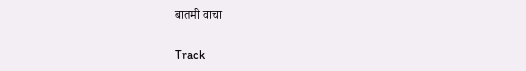बातमी वाचा

Track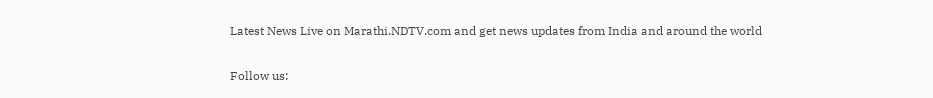Latest News Live on Marathi.NDTV.com and get news updates from India and around the world

Follow us: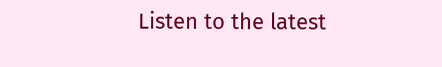Listen to the latest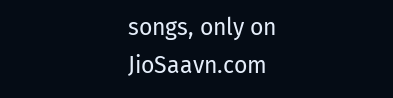songs, only on JioSaavn.com